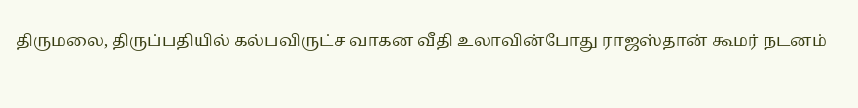திருமலை, திருப்பதியில் கல்பவிருட்ச வாகன வீதி உலாவின்போது ராஜஸ்தான் கூமர் நடனம்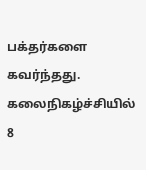பக்தர்களை கவர்ந்தது. கலைநிகழ்ச்சியில் 8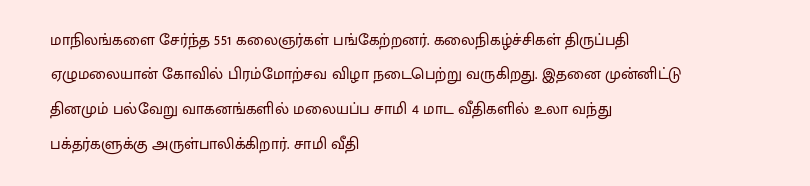மாநிலங்களை சேர்ந்த 551 கலைஞர்கள் பங்கேற்றனர். கலைநிகழ்ச்சிகள் திருப்பதி ஏழுமலையான் கோவில் பிரம்மோற்சவ விழா நடைபெற்று வருகிறது. இதனை முன்னிட்டு தினமும் பல்வேறு வாகனங்களில் மலையப்ப சாமி 4 மாட வீதிகளில் உலா வந்து பக்தர்களுக்கு அருள்பாலிக்கிறார். சாமி வீதி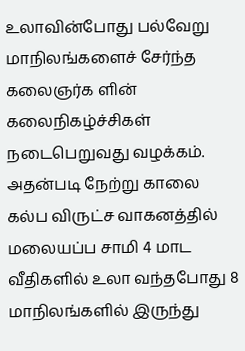உலாவின்போது பல்வேறு மாநிலங்களைச் சேர்ந்த கலைஞர்க ளின் கலைநிகழ்ச்சிகள் நடைபெறுவது வழக்கம். அதன்படி நேற்று காலை கல்ப விருட்ச வாகனத்தில் மலையப்ப சாமி 4 மாட வீதிகளில் உலா வந்தபோது 8 மாநிலங்களில் இருந்து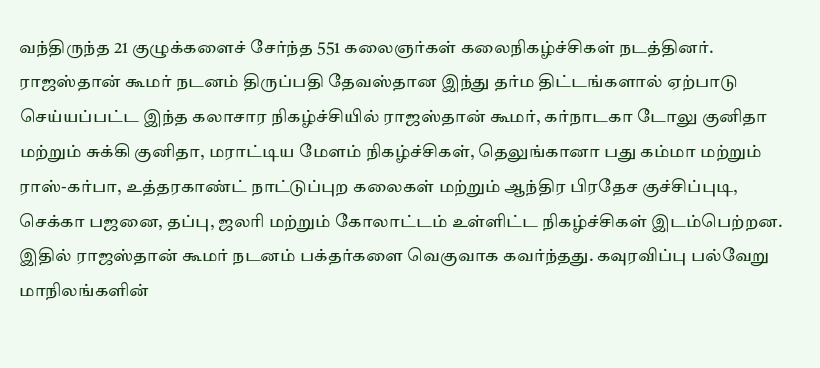வந்திருந்த 21 குழுக்களைச் சேர்ந்த 551 கலைஞர்கள் கலைநிகழ்ச்சிகள் நடத்தினர். ராஜஸ்தான் கூமர் நடனம் திருப்பதி தேவஸ்தான இந்து தர்ம திட்டங்களால் ஏற்பாடு செய்யப்பட்ட இந்த கலாசார நிகழ்ச்சியில் ராஜஸ்தான் கூமர், கர்நாடகா டோலு குனிதா மற்றும் சுக்கி குனிதா, மராட்டிய மேளம் நிகழ்ச்சிகள், தெலுங்கானா பது கம்மா மற்றும் ராஸ்-கர்பா, உத்தரகாண்ட் நாட்டுப்புற கலைகள் மற்றும் ஆந்திர பிரதேச குச்சிப்புடி, செக்கா பஜனை, தப்பு, ஜலரி மற்றும் கோலாட்டம் உள்ளிட்ட நிகழ்ச்சிகள் இடம்பெற்றன. இதில் ராஜஸ்தான் கூமர் நடனம் பக்தர்களை வெகுவாக கவர்ந்தது. கவுரவிப்பு பல்வேறு மாநிலங்களின்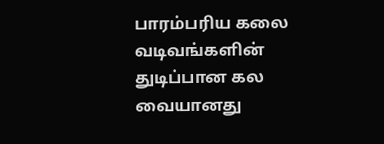பாரம்பரிய கலை வடிவங்களின் துடிப்பான கல வையானது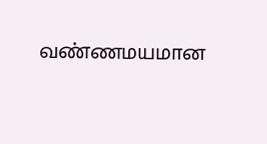வண்ணமயமான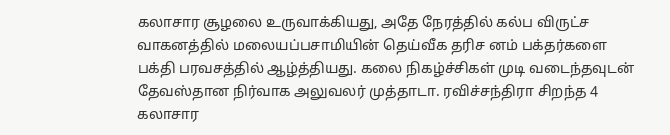கலாசார சூழலை உருவாக்கியது, அதே நேரத்தில் கல்ப விருட்ச வாகனத்தில் மலையப்பசாமியின் தெய்வீக தரிச னம் பக்தர்களை பக்தி பரவசத்தில் ஆழ்த்தியது. கலை நிகழ்ச்சிகள் முடி வடைந்தவுடன் தேவஸ்தான நிர்வாக அலுவலர் முத்தாடா. ரவிச்சந்திரா சிறந்த 4 கலாசார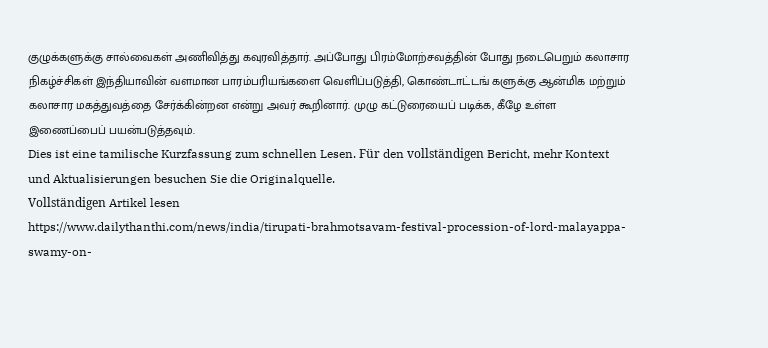குழுக்களுக்கு சால்வைகள் அணிவித்து கவுரவித்தார். அப்போது பிரம்மோற்சவத்தின் போது நடைபெறும் கலாசார நிகழ்ச்சிகள் இந்தியாவின் வளமான பாரம்பரியங்களை வெளிப்படுத்தி, கொண்டாட்டங் களுக்கு ஆன்மிக மற்றும் கலாசார மகத்துவத்தை சேர்க்கின்றன என்று அவர் கூறினார். முழு கட்டுரையைப் படிக்க, கீழே உள்ள இணைப்பைப் பயன்படுத்தவும்.
Dies ist eine tamilische Kurzfassung zum schnellen Lesen. Für den vollständigen Bericht, mehr Kontext und Aktualisierungen besuchen Sie die Originalquelle.
Vollständigen Artikel lesen
https://www.dailythanthi.com/news/india/tirupati-brahmotsavam-festival-procession-of-lord-malayappa-swamy-on-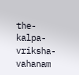the-kalpa-vriksha-vahanam